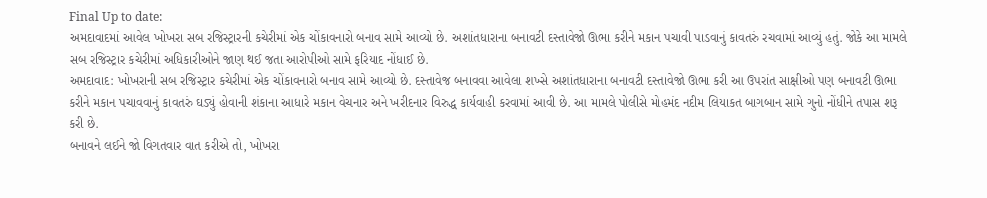Final Up to date:
અમદાવાદમાં આવેલ ખોખરા સબ રજિસ્ટ્રારની કચેરીમાં એક ચોંકાવનારો બનાવ સામે આવ્યો છે. અશાંતધારાના બનાવટી દસ્તાવેજો ઊભા કરીને મકાન પચાવી પાડવાનું કાવતરું રચવામાં આવ્યું હતું. જોકે આ મામલે સબ રજિસ્ટ્રાર કચેરીમાં અધિકારીઓને જાણ થઈ જતા આરોપીઓ સામે ફરિયાદ નોંધાઈ છે.
અમદાવાદ: ખોખરાની સબ રજિસ્ટ્રાર કચેરીમાં એક ચોંકાવનારો બનાવ સામે આવ્યો છે. દસ્તાવેજ બનાવવા આવેલા શખ્સે અશાંતધારાના બનાવટી દસ્તાવેજો ઊભા કરી આ ઉપરાંત સાક્ષીઓ પણ બનાવટી ઊભા કરીને મકાન પચાવવાનું કાવતરું ઘડ્યું હોવાની શંકાના આધારે મકાન વેચનાર અને ખરીદનાર વિરુદ્ધ કાર્યવાહી કરવામાં આવી છે. આ મામલે પોલીસે મોહમંદ નદીમ લિયાકત બાગબાન સામે ગુનો નોંધીને તપાસ શરૂ કરી છે.
બનાવને લઈને જો વિગતવાર વાત કરીએ તો, ખોખરા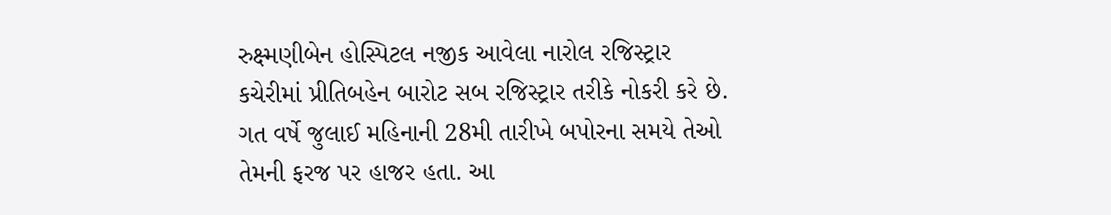રુક્ષ્મણીબેન હોસ્પિટલ નજીક આવેલા નારોલ રજિસ્ટ્રાર કચેરીમાં પ્રીતિબહેન બારોટ સબ રજિસ્ટ્રાર તરીકે નોકરી કરે છે. ગત વર્ષે જુલાઈ મહિનાની 28મી તારીખે બપોરના સમયે તેઓ તેમની ફરજ પર હાજર હતા. આ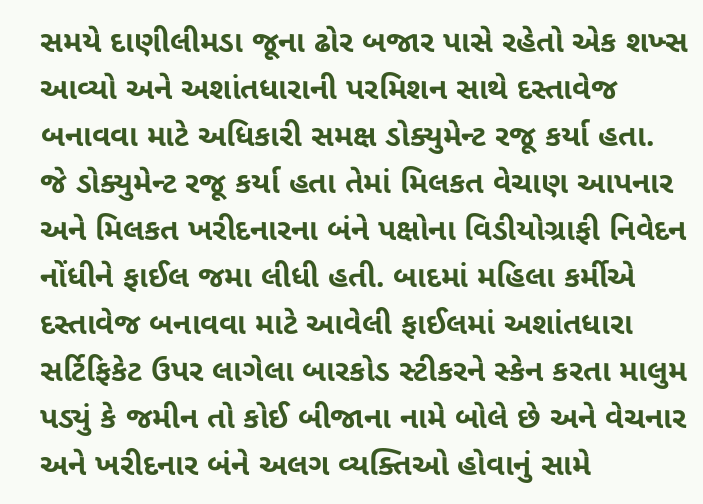સમયે દાણીલીમડા જૂના ઢોર બજાર પાસે રહેતો એક શખ્સ આવ્યો અને અશાંતધારાની પરમિશન સાથે દસ્તાવેજ બનાવવા માટે અધિકારી સમક્ષ ડોક્યુમેન્ટ રજૂ કર્યા હતા.
જે ડોક્યુમેન્ટ રજૂ કર્યા હતા તેમાં મિલકત વેચાણ આપનાર અને મિલકત ખરીદનારના બંને પક્ષોના વિડીયોગ્રાફી નિવેદન નોંધીને ફાઈલ જમા લીધી હતી. બાદમાં મહિલા કર્મીએ દસ્તાવેજ બનાવવા માટે આવેલી ફાઈલમાં અશાંતધારા સર્ટિફિકેટ ઉપર લાગેલા બારકોડ સ્ટીકરને સ્કેન કરતા માલુમ પડ્યું કે જમીન તો કોઈ બીજાના નામે બોલે છે અને વેચનાર અને ખરીદનાર બંને અલગ વ્યક્તિઓ હોવાનું સામે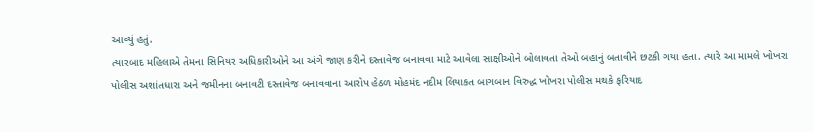આવ્યું હતું.
ત્યારબાદ મહિલાએ તેમના સિનિયર અધિકારીઓને આ અંગે જાણ કરીને દસ્તાવેજ બનાવવા માટે આવેલા સાક્ષીઓને બોલાવતા તેઓ બહાનું બતાવીને છટકી ગયા હતા. ત્યારે આ મામલે ખોખરા પોલીસ અશાંતધારા અને જમીનના બનાવટી દસ્તાવેજ બનાવવાના આરોપ હેઠળ મોહમંદ નદીમ લિયાકત બાગબાન વિરુદ્ધ ખોખરા પોલીસ મથકે ફરિયાદ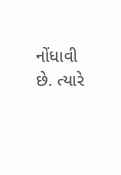નોંધાવી છે. ત્યારે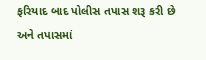ફરિયાદ બાદ પોલીસ તપાસ શરૂ કરી છે અને તપાસમાં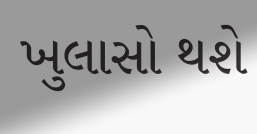ખુલાસો થશે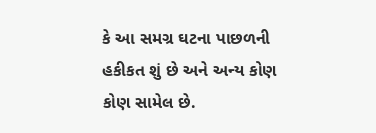કે આ સમગ્ર ઘટના પાછળની હકીકત શું છે અને અન્ય કોણ કોણ સામેલ છે.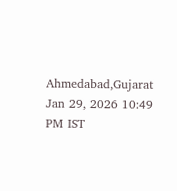Ahmedabad,Gujarat
Jan 29, 2026 10:49 PM IST